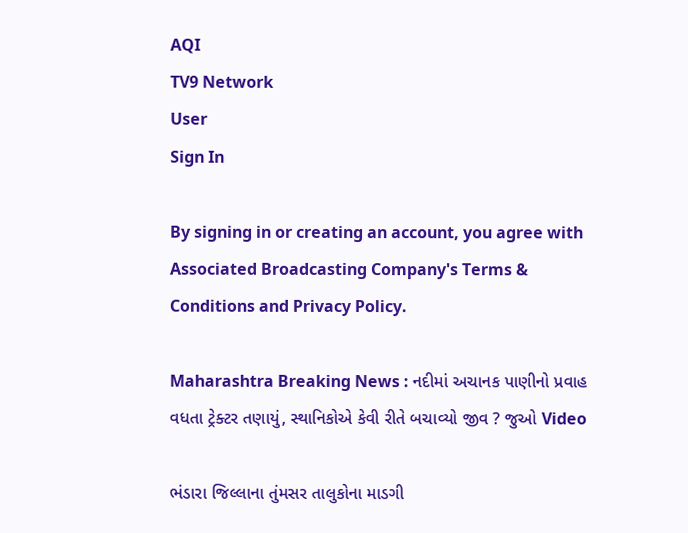AQI
TV9 Network
User
Sign In

By signing in or creating an account, you agree with Associated Broadcasting Company's Terms & Conditions and Privacy Policy.

Maharashtra Breaking News : નદીમાં અચાનક પાણીનો પ્રવાહ વધતા ટ્રેક્ટર તણાયું, સ્થાનિકોએ કેવી રીતે બચાવ્યો જીવ ? જુઓ Video

ભંડારા જિલ્લાના તુંમસર તાલુકોના માડગી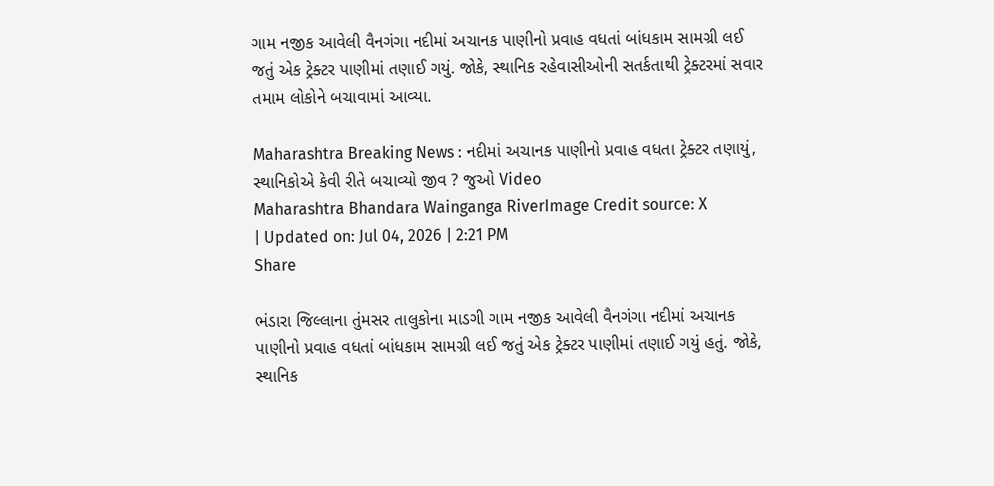ગામ નજીક આવેલી વૈનગંગા નદીમાં અચાનક પાણીનો પ્રવાહ વધતાં બાંધકામ સામગ્રી લઈ જતું એક ટ્રેક્ટર પાણીમાં તણાઈ ગયું. જોકે, સ્થાનિક રહેવાસીઓની સતર્કતાથી ટ્રેક્ટરમાં સવાર તમામ લોકોને બચાવામાં આવ્યા.

Maharashtra Breaking News : નદીમાં અચાનક પાણીનો પ્રવાહ વધતા ટ્રેક્ટર તણાયું, સ્થાનિકોએ કેવી રીતે બચાવ્યો જીવ ? જુઓ Video
Maharashtra Bhandara Wainganga RiverImage Credit source: X
| Updated on: Jul 04, 2026 | 2:21 PM
Share

ભંડારા જિલ્લાના તુંમસર તાલુકોના માડગી ગામ નજીક આવેલી વૈનગંગા નદીમાં અચાનક પાણીનો પ્રવાહ વધતાં બાંધકામ સામગ્રી લઈ જતું એક ટ્રેક્ટર પાણીમાં તણાઈ ગયું હતું. જોકે, સ્થાનિક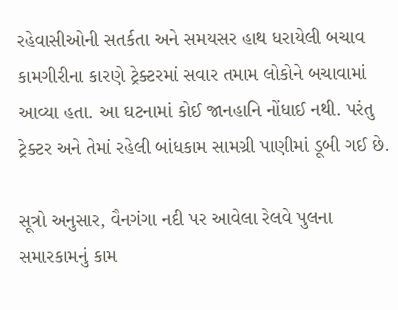રહેવાસીઓની સતર્કતા અને સમયસર હાથ ધરાયેલી બચાવ કામગીરીના કારણે ટ્રેક્ટરમાં સવાર તમામ લોકોને બચાવામાં આવ્યા હતા. આ ઘટનામાં કોઈ જાનહાનિ નોંધાઈ નથી. પરંતુ ટ્રેક્ટર અને તેમાં રહેલી બાંધકામ સામગ્રી પાણીમાં ડૂબી ગઈ છે.

સૂત્રો અનુસાર, વૈનગંગા નદી પર આવેલા રેલવે પુલના સમારકામનું કામ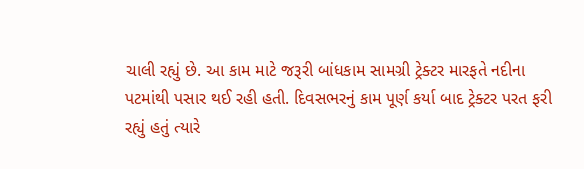ચાલી રહ્યું છે. આ કામ માટે જરૂરી બાંધકામ સામગ્રી ટ્રેક્ટર મારફતે નદીના પટમાંથી પસાર થઈ રહી હતી. દિવસભરનું કામ પૂર્ણ કર્યા બાદ ટ્રેક્ટર પરત ફરી રહ્યું હતું ત્યારે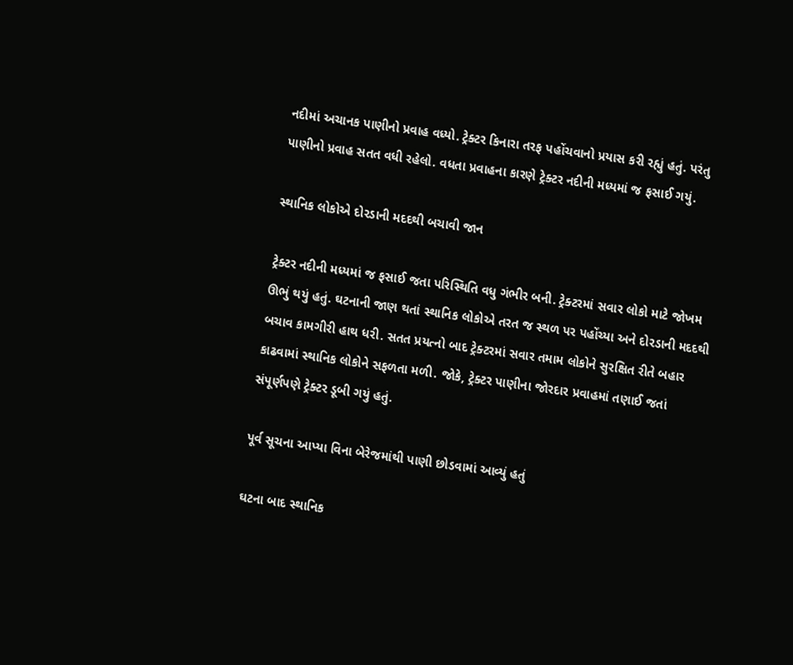નદીમાં અચાનક પાણીનો પ્રવાહ વધ્યો. ટ્રેક્ટર કિનારા તરફ પહોંચવાનો પ્રયાસ કરી રહ્યું હતું. પરંતુ પાણીનો પ્રવાહ સતત વધી રહેલો. વધતા પ્રવાહના કારણે ટ્રેક્ટર નદીની મધ્યમાં જ ફસાઈ ગયું.

સ્થાનિક લોકોએ દોરડાની મદદથી બચાવી જાન

ટ્રેક્ટર નદીની મધ્યમાં જ ફસાઈ જતા પરિસ્થિતિ વધુ ગંભીર બની. ટ્રેક્ટરમાં સવાર લોકો માટે જોખમ ઊભું થયું હતું. ઘટનાની જાણ થતાં સ્થાનિક લોકોએ તરત જ સ્થળ પર પહોંચ્યા અને દોરડાની મદદથી બચાવ કામગીરી હાથ ધરી. સતત પ્રયત્નો બાદ ટ્રેક્ટરમાં સવાર તમામ લોકોને સુરક્ષિત રીતે બહાર કાઢવામાં સ્થાનિક લોકોને સફળતા મળી. જોકે, ટ્રેક્ટર પાણીના જોરદાર પ્રવાહમાં તણાઈ જતાં સંપૂર્ણપણે ટ્રેક્ટર ડૂબી ગયું હતું.

પૂર્વ સૂચના આપ્યા વિના બેરેજમાંથી પાણી છોડવામાં આવ્યું હતું

ઘટના બાદ સ્થાનિક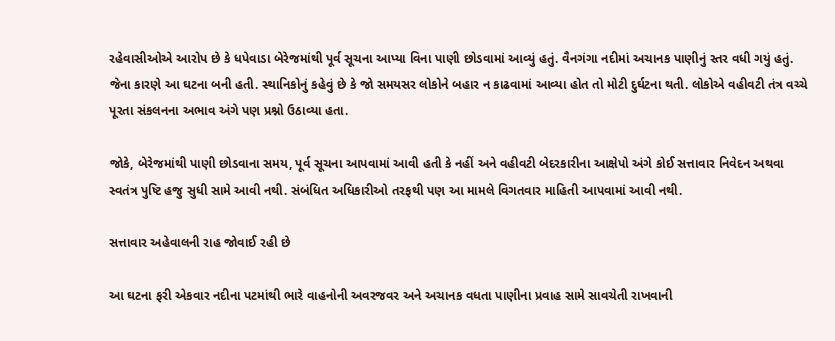રહેવાસીઓએ આરોપ છે કે ધપેવાડા બેરેજમાંથી પૂર્વ સૂચના આપ્યા વિના પાણી છોડવામાં આવ્યું હતું. વૈનગંગા નદીમાં અચાનક પાણીનું સ્તર વધી ગયું હતું. જેના કારણે આ ઘટના બની હતી. સ્થાનિકોનું કહેવું છે કે જો સમયસર લોકોને બહાર ન કાઢવામાં આવ્યા હોત તો મોટી દુર્ઘટના થતી. લોકોએ વહીવટી તંત્ર વચ્ચે પૂરતા સંકલનના અભાવ અંગે પણ પ્રશ્નો ઉઠાવ્યા હતા.

જોકે, બેરેજમાંથી પાણી છોડવાના સમય, પૂર્વ સૂચના આપવામાં આવી હતી કે નહીં અને વહીવટી બેદરકારીના આક્ષેપો અંગે કોઈ સત્તાવાર નિવેદન અથવા સ્વતંત્ર પુષ્ટિ હજુ સુધી સામે આવી નથી. સંબંધિત અધિકારીઓ તરફથી પણ આ મામલે વિગતવાર માહિતી આપવામાં આવી નથી.

સત્તાવાર અહેવાલની રાહ જોવાઈ રહી છે

આ ઘટના ફરી એકવાર નદીના પટમાંથી ભારે વાહનોની અવરજવર અને અચાનક વધતા પાણીના પ્રવાહ સામે સાવચેતી રાખવાની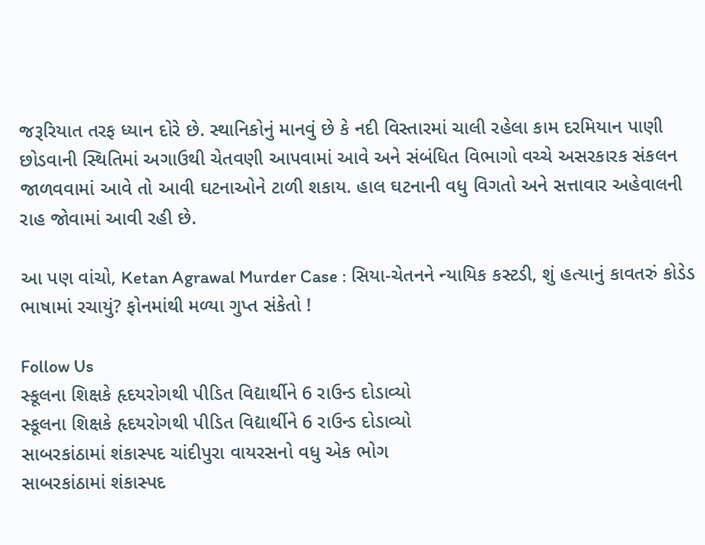જરૂરિયાત તરફ ધ્યાન દોરે છે. સ્થાનિકોનું માનવું છે કે નદી વિસ્તારમાં ચાલી રહેલા કામ દરમિયાન પાણી છોડવાની સ્થિતિમાં અગાઉથી ચેતવણી આપવામાં આવે અને સંબંધિત વિભાગો વચ્ચે અસરકારક સંકલન જાળવવામાં આવે તો આવી ઘટનાઓને ટાળી શકાય. હાલ ઘટનાની વધુ વિગતો અને સત્તાવાર અહેવાલની રાહ જોવામાં આવી રહી છે.

આ પણ વાંચો, Ketan Agrawal Murder Case : સિયા-ચેતનને ન્યાયિક કસ્ટડી, શું હત્યાનું કાવતરું કોડેડ ભાષામાં રચાયું? ફોનમાંથી મળ્યા ગુપ્ત સંકેતો !

Follow Us
સ્કૂલના શિક્ષકે હૃદયરોગથી પીડિત વિદ્યાર્થીને 6 રાઉન્ડ દોડાવ્યો
સ્કૂલના શિક્ષકે હૃદયરોગથી પીડિત વિદ્યાર્થીને 6 રાઉન્ડ દોડાવ્યો
સાબરકાંઠામાં શંકાસ્પદ ચાંદીપુરા વાયરસનો વધુ એક ભોગ
સાબરકાંઠામાં શંકાસ્પદ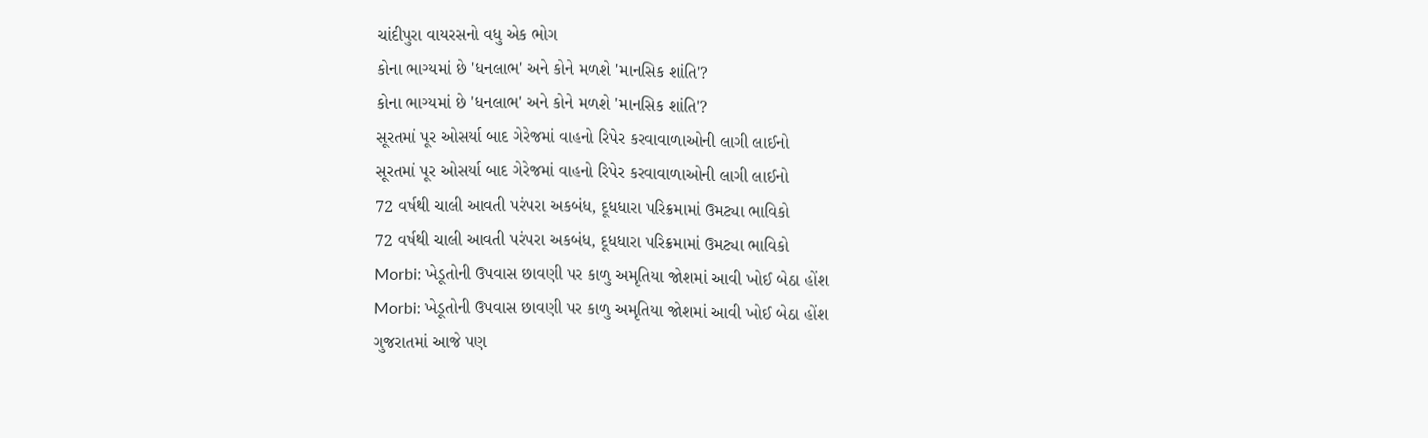ચાંદીપુરા વાયરસનો વધુ એક ભોગ
કોના ભાગ્યમાં છે 'ધનલાભ' અને કોને મળશે 'માનસિક શાંતિ'?
કોના ભાગ્યમાં છે 'ધનલાભ' અને કોને મળશે 'માનસિક શાંતિ'?
સૂરતમાં પૂર ઓસર્યા બાદ ગેરેજમાં વાહનો રિપેર કરવાવાળાઓની લાગી લાઈનો
સૂરતમાં પૂર ઓસર્યા બાદ ગેરેજમાં વાહનો રિપેર કરવાવાળાઓની લાગી લાઈનો
72 વર્ષથી ચાલી આવતી પરંપરા અકબંધ, દૂધધારા પરિક્રમામાં ઉમટ્યા ભાવિકો
72 વર્ષથી ચાલી આવતી પરંપરા અકબંધ, દૂધધારા પરિક્રમામાં ઉમટ્યા ભાવિકો
Morbi: ખેડૂતોની ઉપવાસ છાવણી પર કાળુ અમૃતિયા જોશમાં આવી ખોઈ બેઠા હોંશ
Morbi: ખેડૂતોની ઉપવાસ છાવણી પર કાળુ અમૃતિયા જોશમાં આવી ખોઈ બેઠા હોંશ
ગુજરાતમાં આજે પણ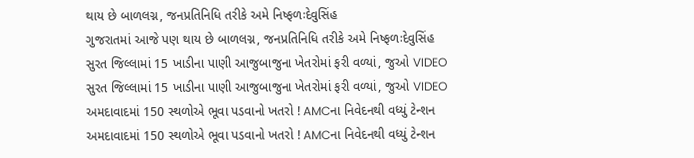થાય છે બાળલગ્ન, જનપ્રતિનિધિ તરીકે અમે નિષ્ફળઃદેવુસિંહ
ગુજરાતમાં આજે પણ થાય છે બાળલગ્ન, જનપ્રતિનિધિ તરીકે અમે નિષ્ફળઃદેવુસિંહ
સુરત જિલ્લામાં 15 ખાડીના પાણી આજુબાજુના ખેતરોમાં ફરી વળ્યાં, જુઓ VIDEO
સુરત જિલ્લામાં 15 ખાડીના પાણી આજુબાજુના ખેતરોમાં ફરી વળ્યાં, જુઓ VIDEO
અમદાવાદમાં 150 સ્થળોએ ભૂવા પડવાનો ખતરો ! AMCના નિવેદનથી વધ્યું ટેન્શન
અમદાવાદમાં 150 સ્થળોએ ભૂવા પડવાનો ખતરો ! AMCના નિવેદનથી વધ્યું ટેન્શન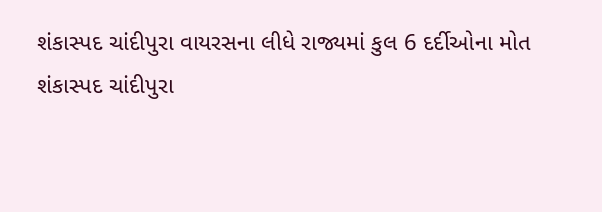શંકાસ્પદ ચાંદીપુરા વાયરસના લીધે રાજ્યમાં કુલ 6 દર્દીઓના મોત
શંકાસ્પદ ચાંદીપુરા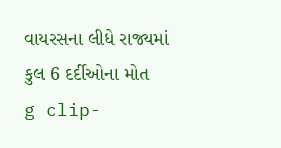વાયરસના લીધે રાજ્યમાં કુલ 6 દર્દીઓના મોત
g clip-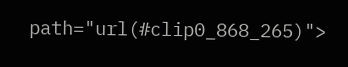path="url(#clip0_868_265)">